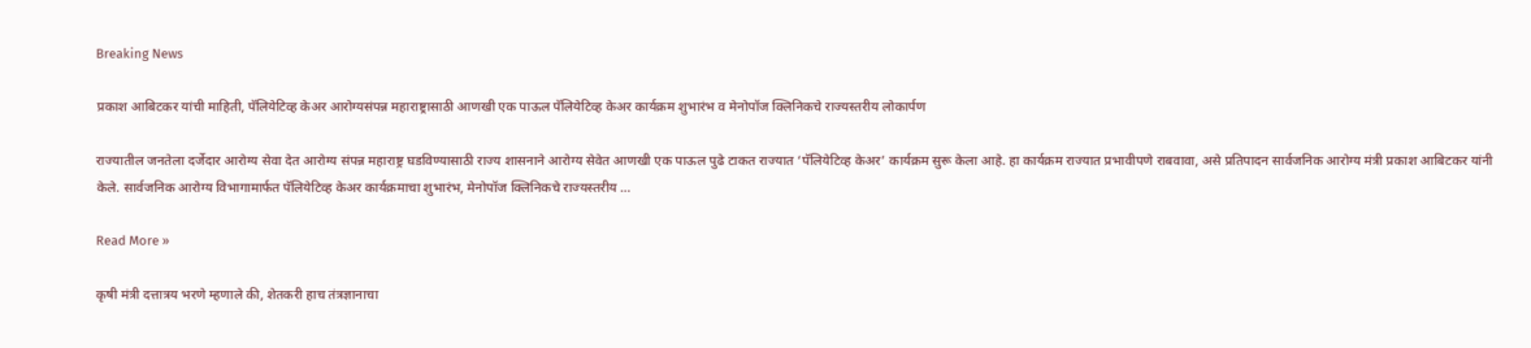Breaking News

प्रकाश आबिटकर यांची माहिती, पॅलियेटिव्ह केअर आरोग्यसंपन्न महाराष्ट्रासाठी आणखी एक पाऊल पॅलियेटिव्ह केअर कार्यक्रम शुभारंभ व मेनोपॉज क्लिनिकचे राज्यस्तरीय लोकार्पण

राज्यातील जनतेला दर्जेदार आरोग्य सेवा देत आरोग्य संपन्न महाराष्ट्र घडविण्यासाठी राज्य शासनाने आरोग्य सेवेत आणखी एक पाऊल पुढे टाकत राज्यात ‘पॅलियेटिव्ह केअर’ कार्यक्रम सुरू केला आहे. हा कार्यक्रम राज्यात प्रभावीपणे राबवावा, असे प्रतिपादन सार्वजनिक आरोग्य मंत्री प्रकाश आबिटकर यांनी केले. सार्वजनिक आरोग्य विभागामार्फत पॅलियेटिव्ह केअर कार्यक्रमाचा शुभारंभ, मेनोपॉज क्लिनिकचे राज्यस्तरीय …

Read More »

कृषी मंत्री दत्तात्रय भरणे म्हणाले की, शेतकरी हाच तंत्रज्ञानाचा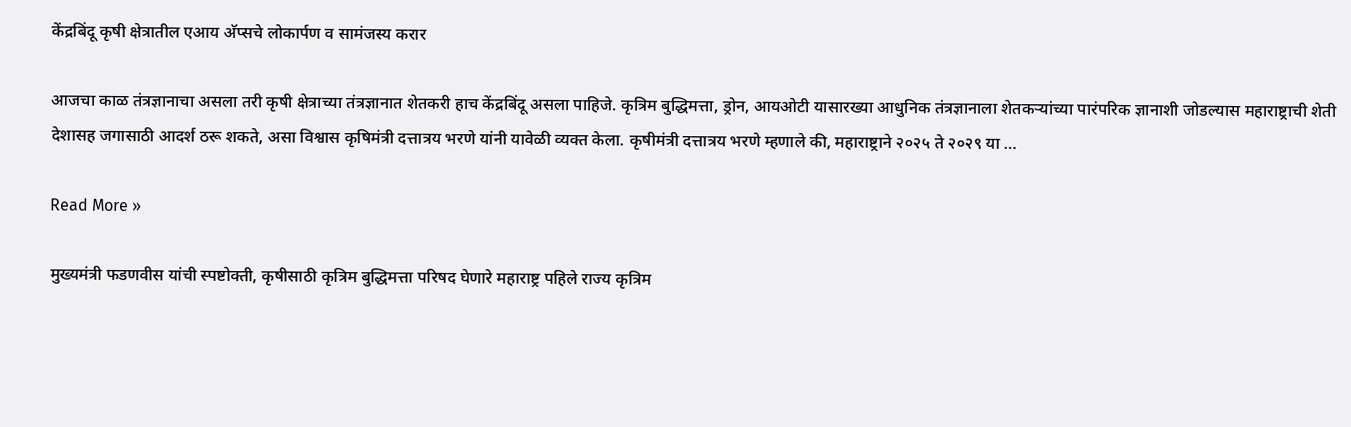केंद्रबिंदू कृषी क्षेत्रातील एआय अ‍ॅप्सचे लोकार्पण व सामंजस्य करार

आजचा काळ तंत्रज्ञानाचा असला तरी कृषी क्षेत्राच्या तंत्रज्ञानात शेतकरी हाच केंद्रबिंदू असला पाहिजे. कृत्रिम बुद्धिमत्ता, ड्रोन, आयओटी यासारख्या आधुनिक तंत्रज्ञानाला शेतकऱ्यांच्या पारंपरिक ज्ञानाशी जोडल्यास महाराष्ट्राची शेती देशासह जगासाठी आदर्श ठरू शकते, असा विश्वास कृषिमंत्री दत्तात्रय भरणे यांनी यावेळी व्यक्त केला. कृषीमंत्री दत्तात्रय भरणे म्हणाले की, महाराष्ट्राने २०२५ ते २०२९ या …

Read More »

मुख्यमंत्री फडणवीस यांची स्पष्टोक्ती, कृषीसाठी कृत्रिम बुद्धिमत्ता परिषद घेणारे महाराष्ट्र पहिले राज्य कृत्रिम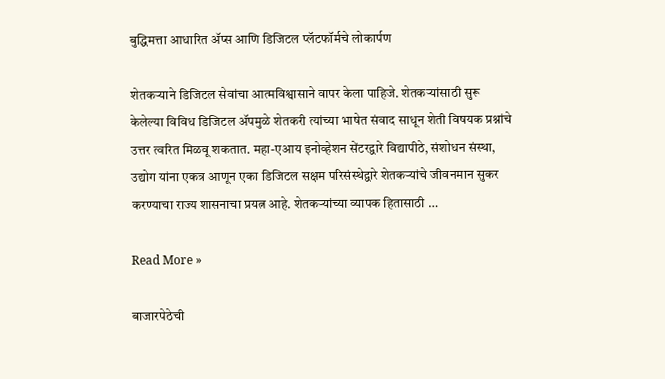बुद्धिमत्ता आधारित ॲप्स आणि डिजिटल प्लॅटफॉर्मचे लोकार्पण

शेतकऱ्याने डिजिटल सेवांचा आत्मविश्वासाने वापर केला पाहिजे. शेतकऱ्यांसाठी सुरू केलेल्या विविध डिजिटल ॲपमुळे शेतकरी त्यांच्या भाषेत संवाद साधून शेती विषयक प्रश्नांचे उत्तर त्वरित मिळवू शकतात. महा-एआय इनोव्हेशन सेंटरद्वारे विद्यापीठे, संशोधन संस्था, उद्योग यांना एकत्र आणून एका डिजिटल सक्षम परिसंस्थेद्वारे शेतकऱ्यांचे जीवनमान सुकर करण्याचा राज्य शासनाचा प्रयत्न आहे. शेतकऱ्यांच्या व्यापक हितासाठी …

Read More »

बाजारपेठेची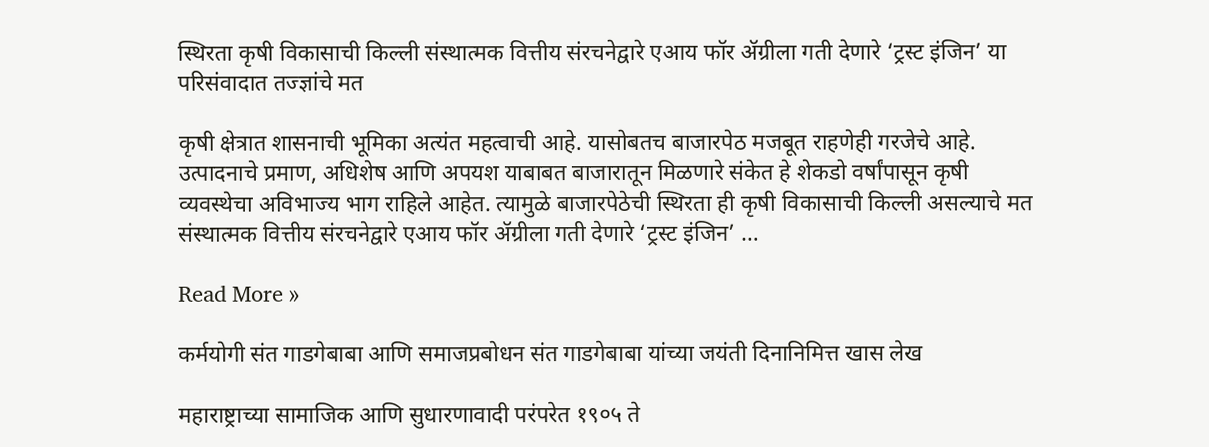स्‍थिरता कृषी विकासाची किल्ली संस्थात्मक वित्तीय संरचनेद्वारे एआय फॉर ॲग्रीला गती देणारे ‘ट्रस्ट इंजिन’ या परिसंवादात तज्ज्ञांचे मत

कृषी क्षेत्रात शासनाची भूमिका अत्यंत महत्वाची आहे. यासोबतच बाजारपेठ मजबूत राहणेही गरजेचे आहे. उत्पादनाचे प्रमाण, अधिशेष आणि अपयश याबाबत बाजारातून मिळणारे संकेत हे शेकडो वर्षांपासून कृषी व्यवस्थेचा अविभाज्य भाग राहिले आहेत. त्यामुळे बाजारपेठेची स्‍थिरता ही कृषी विकासाची किल्ली असल्याचे मत संस्थात्मक वित्तीय संरचनेद्वारे एआय फॉर ॲग्रीला गती देणारे ‘ट्रस्ट इंजिन’ …

Read More »

कर्मयोगी संत गाडगेबाबा आणि समाजप्रबोधन संत गाडगेबाबा यांच्या जयंती दिनानिमित्त खास लेख

महाराष्ट्राच्या सामाजिक आणि सुधारणावादी परंपरेत १९०५ ते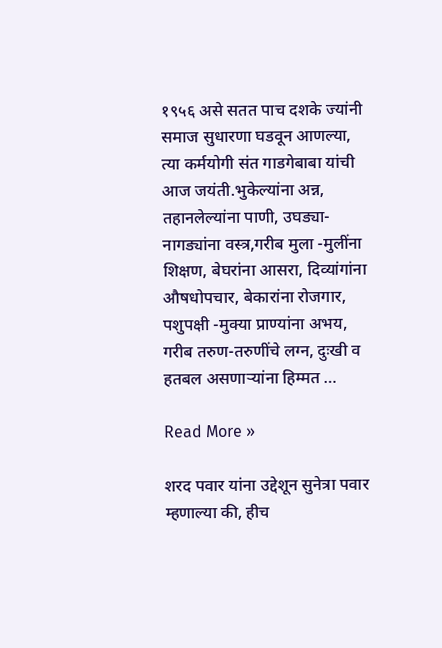१९५६ असे सतत पाच दशके ज्यांनी समाज सुधारणा घडवून आणल्या, त्या कर्मयोगी संत गाडगेबाबा यांची आज जयंती.भुकेल्यांना अन्न, तहानलेल्यांना पाणी, उघड्या-नागड्यांना वस्त्र,गरीब मुला -मुलींना शिक्षण, बेघरांना आसरा, दिव्यांगांना औषधोपचार, बेकारांना रोजगार, पशुपक्षी -मुक्या प्राण्यांना अभय, गरीब तरुण-तरुणींचे लग्न, दुःखी व हतबल असणाऱ्यांना हिम्मत …

Read More »

शरद पवार यांना उद्देशून सुनेत्रा पवार म्हणाल्या की, हीच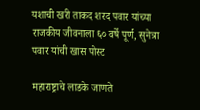यशाची खरी ताकद शरद पवार यांच्या राजकीय जीवनाला ६० वर्षे पूर्ण, सुनेत्रा पवार यांची खास पोस्ट

महाराष्ट्राचे लाडके जाणते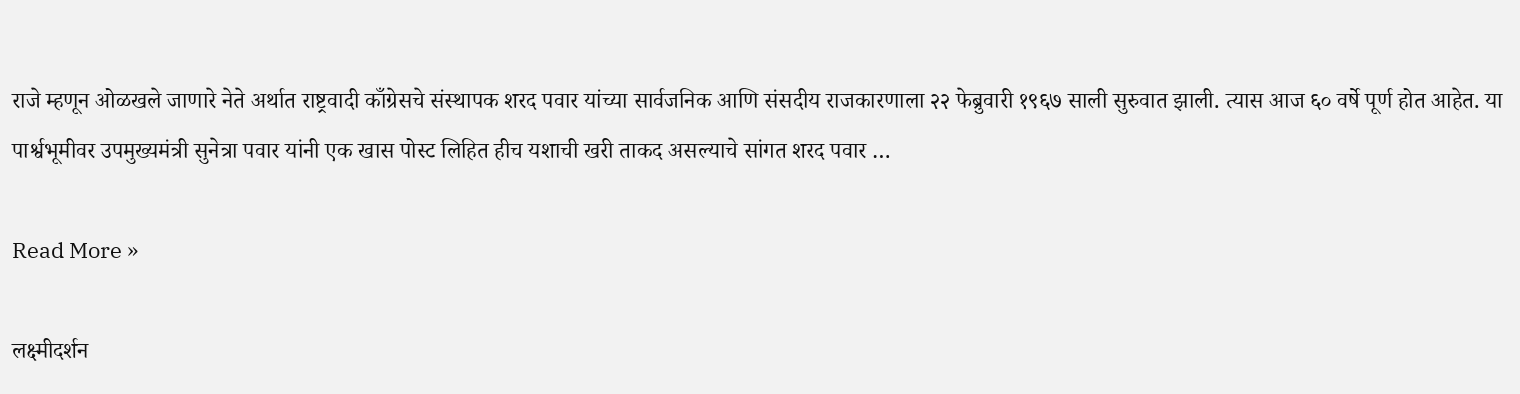राजे म्हणून ओळखले जाणारे नेते अर्थात राष्ट्रवादी काँग्रेसचे संस्थापक शरद पवार यांच्या सार्वजनिक आणि संसदीय राजकारणाला २२ फेब्रुवारी १९६७ साली सुरुवात झाली. त्यास आज ६० वर्षे पूर्ण होत आहेत. या पार्श्वभूमीवर उपमुख्यमंत्री सुनेत्रा पवार यांनी एक खास पोस्ट लिहित हीच यशाची खरी ताकद असल्याचे सांगत शरद पवार …

Read More »

लक्ष्मीदर्शन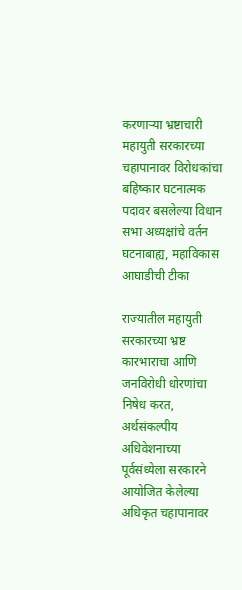करणाऱ्या भ्रष्टाचारी महायुती सरकारच्या चहापानावर विरोधकांचा बहिष्कार घटनात्मक पदावर बसलेल्या विधान सभा अध्यक्षांचे वर्तन घटनाबाह्य, महाविकास आघाडीची टीका

राज्यातील महायुती सरकारच्या भ्रष्ट कारभाराचा आणि जनविरोधी धोरणांचा निषेध करत, अर्थसंकल्पीय अधिवेशनाच्या पूर्वसंध्येला सरकारने आयोजित केलेल्या अधिकृत चहापानावर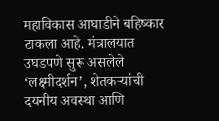महाविकास आघाडीने बहिष्कार टाकला आहे. मंत्रालयात उघडपणे सुरू असलेले ‘लक्ष्मीदर्शन’, शेतकऱ्यांची दयनीय अवस्था आणि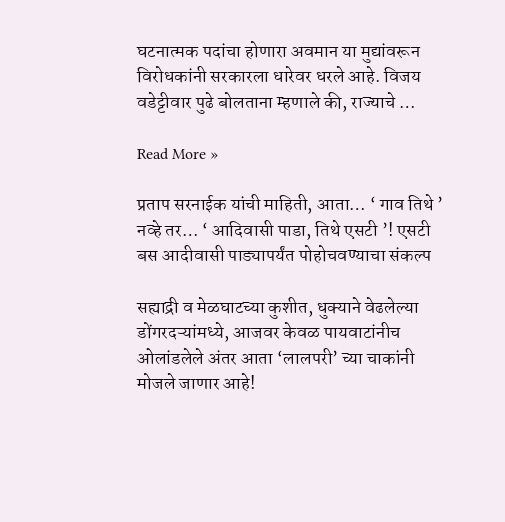घटनात्मक पदांचा होणारा अवमान या मुद्यांवरून विरोधकांनी सरकारला धारेवर धरले आहे. विजय वडेट्टीवार पुढे बोलताना म्हणाले की, राज्याचे …

Read More »

प्रताप सरनाईक यांची माहिती, आता… ‘ गाव तिथे ’ नव्हे तर… ‘ आदिवासी पाडा, तिथे एसटी ’! एसटी बस आदीवासी पाड्यापर्यंत पोहोचवण्याचा संकल्प

सह्याद्री व मेळघाटच्या कुशीत, धुक्याने वेढलेल्या डोंगरदऱ्यांमध्ये, आजवर केवळ पायवाटांनीच ओलांडलेले अंतर आता ‘लालपरी’ च्या चाकांनी मोजले जाणार आहे!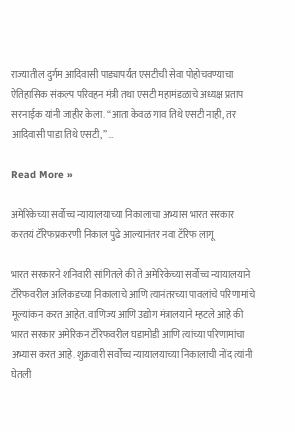राज्यातील दुर्गम आदिवासी पाड्यापर्यंत एसटीची सेवा पोहोचवण्याचा ऐतिहासिक संकल्प परिवहन मंत्री तथा एसटी महामंडळाचे अध्यक्ष प्रताप सरनाईक यांनी जाहीर केला. “आता केवळ गाव तिथे एसटी नाही, तर आदिवासी पाडा तिथे एसटी,” …

Read More »

अमेरिकेच्या सर्वोच्च न्यायालयाच्या निकालाचा अभ्यास भारत सरकार करतयं टॅरिफप्रकरणी निकाल पुढे आल्यानंतर नवा टॅरिफ लागू

भारत सरकारने शनिवारी सांगितले की ते अमेरिकेच्या सर्वोच्च न्यायालयाने टॅरिफवरील अलिकडच्या निकालाचे आणि त्यानंतरच्या पावलांचे परिणामांचे मूल्यांकन करत आहेत. वाणिज्य आणि उद्योग मंत्रालयाने म्हटले आहे की भारत सरकार अमेरिकन टॅरिफवरील घडामोडी आणि त्यांच्या परिणामांचा अभ्यास करत आहे. शुक्रवारी सर्वोच्च न्यायालयाच्या निकालाची नोंद त्यांनी घेतली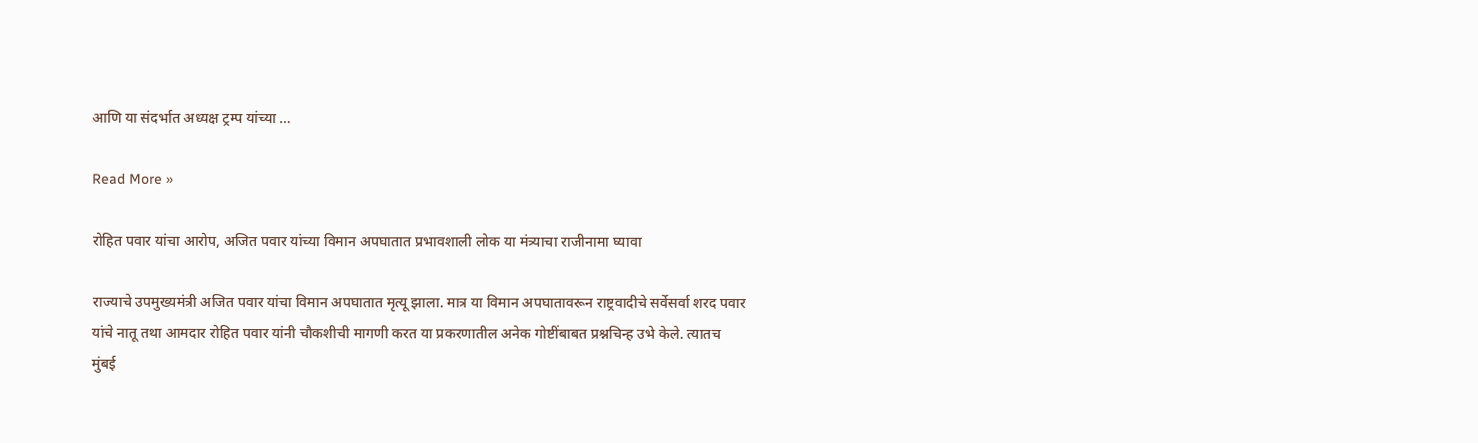आणि या संदर्भात अध्यक्ष ट्रम्प यांच्या …

Read More »

रोहित पवार यांचा आरोप, अजित पवार यांच्या विमान अपघातात प्रभावशाली लोक या मंत्र्याचा राजीनामा घ्यावा

राज्याचे उपमुख्यमंत्री अजित पवार यांचा विमान अपघातात मृत्यू झाला. मात्र या विमान अपघातावरून राष्ट्रवादीचे सर्वेसर्वा शरद पवार यांचे नातू तथा आमदार रोहित पवार यांनी चौकशीची मागणी करत या प्रकरणातील अनेक गोष्टींबाबत प्रश्नचिन्ह उभे केले. त्यातच मुंबई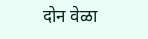दोन वेळा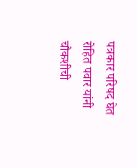पत्रकार परिषद घेत रोहित पवार यांनी चौकशीची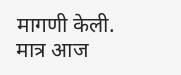मागणी केली. मात्र आज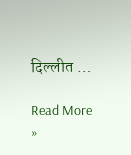दिल्लीत …

Read More »